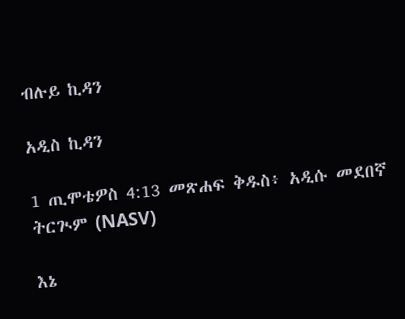ብሉይ ኪዳን

አዲስ ኪዳን

1 ጢሞቴዎስ 4:13 መጽሐፍ ቅዱስ፥ አዲሱ መደበኛ ትርጒም (NASV)

እኔ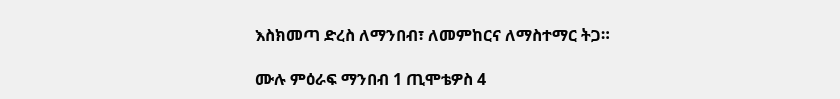እስክመጣ ድረስ ለማንበብ፣ ለመምከርና ለማስተማር ትጋ።

ሙሉ ምዕራፍ ማንበብ 1 ጢሞቴዎስ 4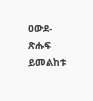ዐውደ-ጽሑፍ ይመልከቱ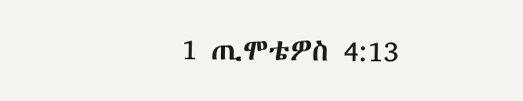1 ጢሞቴዎስ 4:13